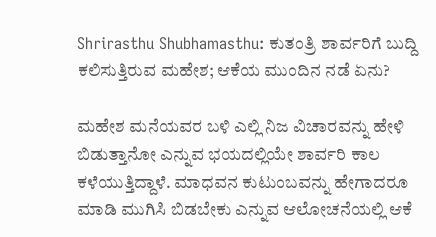Shrirasthu Shubhamasthu: ಕುತಂತ್ರಿ ಶಾರ್ವರಿಗೆ ಬುದ್ದಿ ಕಲಿಸುತ್ತಿರುವ ಮಹೇಶ; ಆಕೆಯ ಮುಂದಿನ ನಡೆ ಏನು?

ಮಹೇಶ ಮನೆಯವರ ಬಳಿ ಎಲ್ಲಿ ನಿಜ ವಿಚಾರವನ್ನು ಹೇಳಿ ಬಿಡುತ್ತಾನೋ ಎನ್ನುವ ಭಯದಲ್ಲಿಯೇ ಶಾರ್ವರಿ ಕಾಲ ಕಳೆಯುತ್ತಿದ್ದಾಳೆ. ಮಾಧವನ ಕುಟುಂಬವನ್ನು ಹೇಗಾದರೂ ಮಾಡಿ ಮುಗಿಸಿ ಬಿಡಬೇಕು ಎನ್ನುವ ಆಲೋಚನೆಯಲ್ಲಿ ಆಕೆ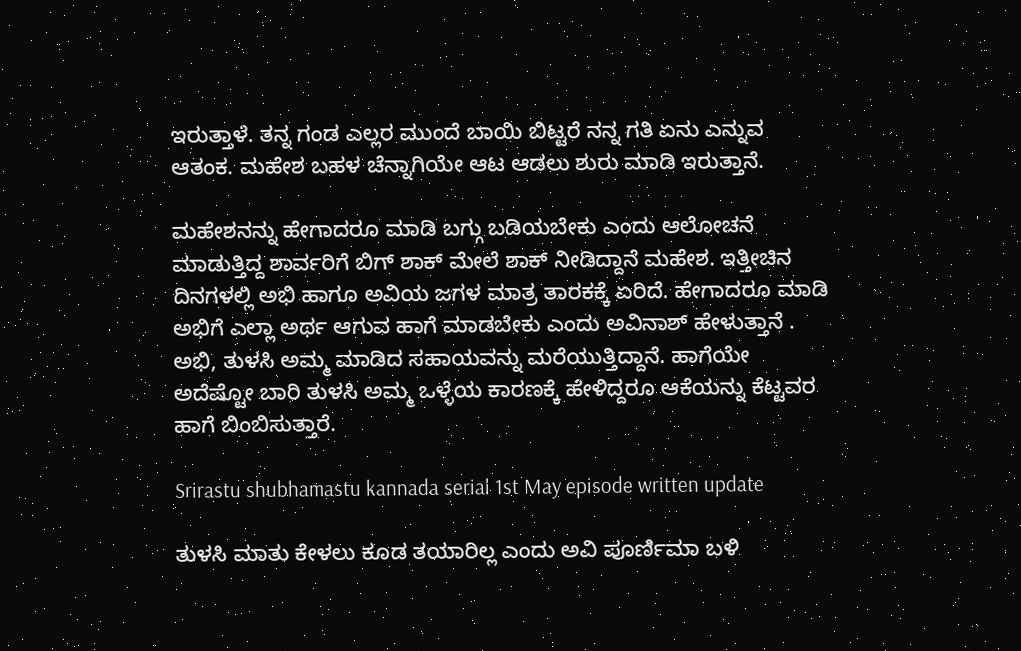ಇರುತ್ತಾಳೆ. ತನ್ನ ಗಂಡ ಎಲ್ಲರ ಮುಂದೆ ಬಾಯಿ ಬಿಟ್ಟರೆ ನನ್ನ ಗತಿ ಏನು ಎನ್ನುವ ಆತಂಕ. ಮಹೇಶ ಬಹಳ ಚೆನ್ನಾಗಿಯೇ ಆಟ ಆಡಲು ಶುರು ಮಾಡಿ ಇರುತ್ತಾನೆ.

ಮಹೇಶನನ್ನು ಹೇಗಾದರೂ ಮಾಡಿ ಬಗ್ಗು ಬಡಿಯಬೇಕು ಎಂದು ಆಲೋಚನೆ ಮಾಡುತ್ತಿದ್ದ ಶಾರ್ವರಿಗೆ ಬಿಗ್ ಶಾಕ್ ಮೇಲೆ ಶಾಕ್ ನೀಡಿದ್ದಾನೆ ಮಹೇಶ. ಇತ್ತೀಚಿನ ದಿನಗಳಲ್ಲಿ ಅಭಿ ಹಾಗೂ ಅವಿಯ ಜಗಳ ಮಾತ್ರ ತಾರಕಕ್ಕೆ ಏರಿದೆ. ಹೇಗಾದರೂ ಮಾಡಿ ಅಭಿಗೆ ಎಲ್ಲಾ ಅರ್ಥ ಆಗುವ ಹಾಗೆ ಮಾಡಬೇಕು ಎಂದು ಅವಿನಾಶ್ ಹೇಳುತ್ತಾನೆ . ಅಭಿ, ತುಳಸಿ ಅಮ್ಮ ಮಾಡಿದ ಸಹಾಯವನ್ನು ಮರೆಯುತ್ತಿದ್ದಾನೆ. ಹಾಗೆಯೇ ಅದೆಷ್ಟೋ ಬಾರಿ ತುಳಸಿ ಅಮ್ಮ ಒಳ್ಳೆಯ ಕಾರಣಕ್ಕೆ ಹೇಳಿದ್ದರೂ ಆಕೆಯನ್ನು ಕೆಟ್ಟವರ ಹಾಗೆ ಬಿಂಬಿಸುತ್ತಾರೆ.

Srirastu shubhamastu kannada serial 1st May episode written update

ತುಳಸಿ ಮಾತು ಕೇಳಲು ಕೂಡ ತಯಾರಿಲ್ಲ ಎಂದು ಅವಿ ಪೂರ್ಣಿಮಾ ಬಳಿ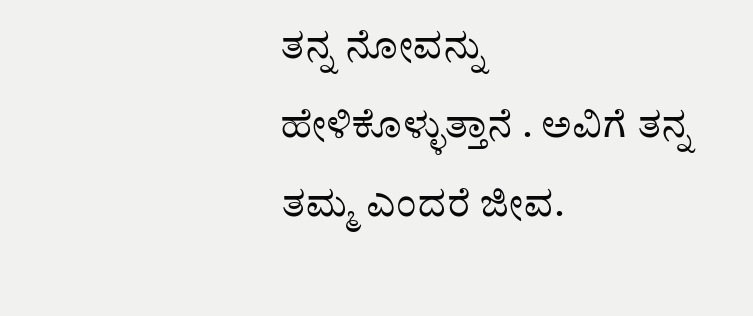ತನ್ನ ನೋವನ್ನು ಹೇಳಿಕೊಳ್ಳುತ್ತಾನೆ . ಅವಿಗೆ ತನ್ನ ತಮ್ಮ ಎಂದರೆ ಜೀವ.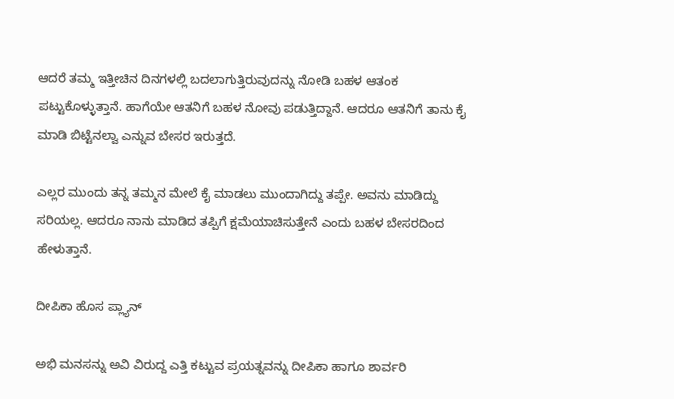ಆದರೆ ತಮ್ಮ ಇತ್ತೀಚಿನ ದಿನಗಳಲ್ಲಿ ಬದಲಾಗುತ್ತಿರುವುದನ್ನು ನೋಡಿ ಬಹಳ ಆತಂಕ ಪಟ್ಟುಕೊಳ್ಳುತ್ತಾನೆ. ಹಾಗೆಯೇ ಆತನಿಗೆ ಬಹಳ ನೋವು ಪಡುತ್ತಿದ್ದಾನೆ. ಆದರೂ ಆತನಿಗೆ ತಾನು ಕೈ ಮಾಡಿ ಬಿಟ್ಟೆನಲ್ವಾ ಎನ್ನುವ ಬೇಸರ ಇರುತ್ತದೆ.

ಎಲ್ಲರ ಮುಂದು ತನ್ನ ತಮ್ಮನ ಮೇಲೆ ಕೈ ಮಾಡಲು ಮುಂದಾಗಿದ್ದು ತಪ್ಪೇ. ಅವನು ಮಾಡಿದ್ದು ಸರಿಯಲ್ಲ. ಆದರೂ ನಾನು ಮಾಡಿದ ತಪ್ಪಿಗೆ ಕ್ಷಮೆಯಾಚಿಸುತ್ತೇನೆ ಎಂದು ಬಹಳ ಬೇಸರದಿಂದ ಹೇಳುತ್ತಾನೆ.

ದೀಪಿಕಾ ಹೊಸ ಪ್ಲ್ಯಾನ್

ಅಭಿ ಮನಸನ್ನು ಅವಿ ವಿರುದ್ದ ಎತ್ತಿ ಕಟ್ಟುವ ಪ್ರಯತ್ನವನ್ನು ದೀಪಿಕಾ ಹಾಗೂ ಶಾರ್ವರಿ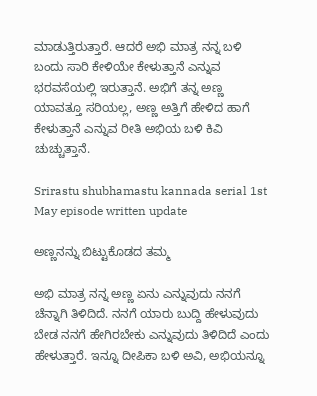ಮಾಡುತ್ತಿರುತ್ತಾರೆ. ಆದರೆ ಅಭಿ ಮಾತ್ರ ನನ್ನ ಬಳಿ ಬಂದು ಸಾರಿ ಕೇಳಿಯೇ ಕೇಳುತ್ತಾನೆ ಎನ್ನುವ ಭರವಸೆಯಲ್ಲಿ ಇರುತ್ತಾನೆ. ಅಭಿಗೆ ತನ್ನ ಅಣ್ಣ ಯಾವತ್ತೂ ಸರಿಯಲ್ಲ, ಅಣ್ಣ ಅತ್ತಿಗೆ ಹೇಳಿದ ಹಾಗೆ ಕೇಳುತ್ತಾನೆ ಎನ್ನುವ ರೀತಿ ಅಭಿಯ ಬಳಿ ಕಿವಿ ಚುಚ್ಚುತ್ತಾನೆ.

Srirastu shubhamastu kannada serial 1st May episode written update

ಅಣ್ಣನನ್ನು ಬಿಟ್ಟುಕೊಡದ ತಮ್ಮ

ಅಭಿ ಮಾತ್ರ ನನ್ನ ಅಣ್ಣ ಏನು ಎನ್ನುವುದು ನನಗೆ ಚೆನ್ನಾಗಿ ತಿಳಿದಿದೆ. ನನಗೆ ಯಾರು ಬುದ್ದಿ ಹೇಳುವುದು ಬೇಡ ನನಗೆ ಹೇಗಿರಬೇಕು ಎನ್ನುವುದು ತಿಳಿದಿದೆ ಎಂದು ಹೇಳುತ್ತಾರೆ. ಇನ್ನೂ ದೀಪಿಕಾ ಬಳಿ ಅವಿ, ಅಭಿಯನ್ನೂ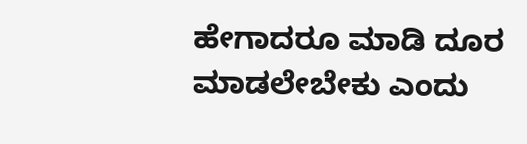ಹೇಗಾದರೂ ಮಾಡಿ ದೂರ ಮಾಡಲೇಬೇಕು ಎಂದು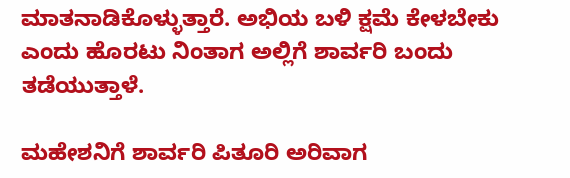ಮಾತನಾಡಿಕೊಳ್ಳುತ್ತಾರೆ. ಅಭಿಯ ಬಳಿ ಕ್ಷಮೆ ಕೇಳಬೇಕು ಎಂದು ಹೊರಟು ನಿಂತಾಗ ಅಲ್ಲಿಗೆ ಶಾರ್ವರಿ ಬಂದು ತಡೆಯುತ್ತಾಳೆ.

ಮಹೇಶನಿಗೆ ಶಾರ್ವರಿ ಪಿತೂರಿ ಅರಿವಾಗ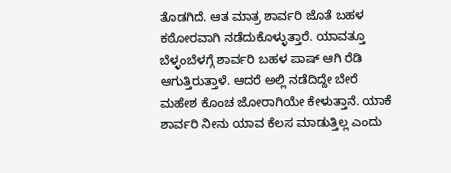ತೊಡಗಿದೆ. ಆತ ಮಾತ್ರ ಶಾರ್ವರಿ ಜೊತೆ ಬಹಳ ಕಠೋರವಾಗಿ ನಡೆದುಕೊಳ್ಳುತ್ತಾರೆ. ಯಾವತ್ತೂ ಬೆಳ್ಳಂಬೆಳಗ್ಗೆ ಶಾರ್ವರಿ ಬಹಳ ಪಾಷ್ ಆಗಿ ರೆಡಿ ಆಗುತ್ತಿರುತ್ತಾಳೆ. ಆದರೆ ಅಲ್ಲಿ ನಡೆದಿದ್ದೇ ಬೇರೆ ಮಹೇಶ ಕೊಂಚ ಜೋರಾಗಿಯೇ ಕೇಳುತ್ತಾನೆ. ಯಾಕೆ ಶಾರ್ವರಿ ನೀನು ಯಾವ ಕೆಲಸ ಮಾಡುತ್ತಿಲ್ಲ ಎಂದು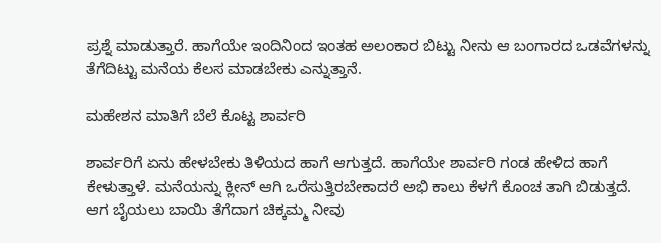ಪ್ರಶ್ನೆ ಮಾಡುತ್ತಾರೆ. ಹಾಗೆಯೇ ಇಂದಿನಿಂದ ಇಂತಹ ಅಲಂಕಾರ ಬಿಟ್ಟು ನೀನು ಆ ಬಂಗಾರದ ಒಡವೆಗಳನ್ನು ತೆಗೆದಿಟ್ಟು ಮನೆಯ ಕೆಲಸ ಮಾಡಬೇಕು ಎನ್ನುತ್ತಾನೆ.

ಮಹೇಶನ ಮಾತಿಗೆ ಬೆಲೆ ಕೊಟ್ಟ ಶಾರ್ವರಿ

ಶಾರ್ವರಿಗೆ ಏನು ಹೇಳಬೇಕು ತಿಳಿಯದ ಹಾಗೆ ಆಗುತ್ತದೆ. ಹಾಗೆಯೇ ಶಾರ್ವರಿ ಗಂಡ ಹೇಳಿದ ಹಾಗೆ ಕೇಳುತ್ತಾಳೆ. ಮನೆಯನ್ನು ಕ್ಲೀನ್ ಆಗಿ ಒರೆಸುತ್ತಿರಬೇಕಾದರೆ ಅಭಿ ಕಾಲು ಕೆಳಗೆ ಕೊಂಚ ತಾಗಿ ಬಿಡುತ್ತದೆ. ಆಗ ಬೈಯಲು ಬಾಯಿ ತೆಗೆದಾಗ ಚಿಕ್ಕಮ್ಮ ನೀವು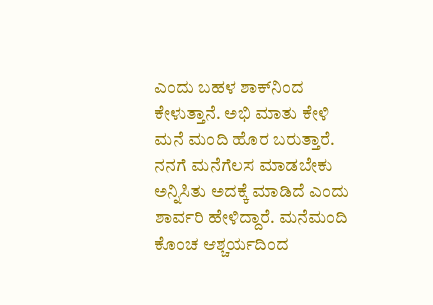ಎಂದು ಬಹಳ ಶಾಕ್‌ನಿಂದ ಕೇಳುತ್ತಾನೆ. ಅಭಿ ಮಾತು ಕೇಳಿ ಮನೆ ಮಂದಿ ಹೊರ ಬರುತ್ತಾರೆ. ನನಗೆ ಮನೆಗೆಲಸ ಮಾಡಬೇಕು ಅನ್ನಿಸಿತು ಅದಕ್ಕೆ ಮಾಡಿದೆ ಎಂದು ಶಾರ್ವರಿ ಹೇಳಿದ್ದಾರೆ. ಮನೆಮಂದಿ ಕೊಂಚ ಆಶ್ಚರ್ಯದಿಂದ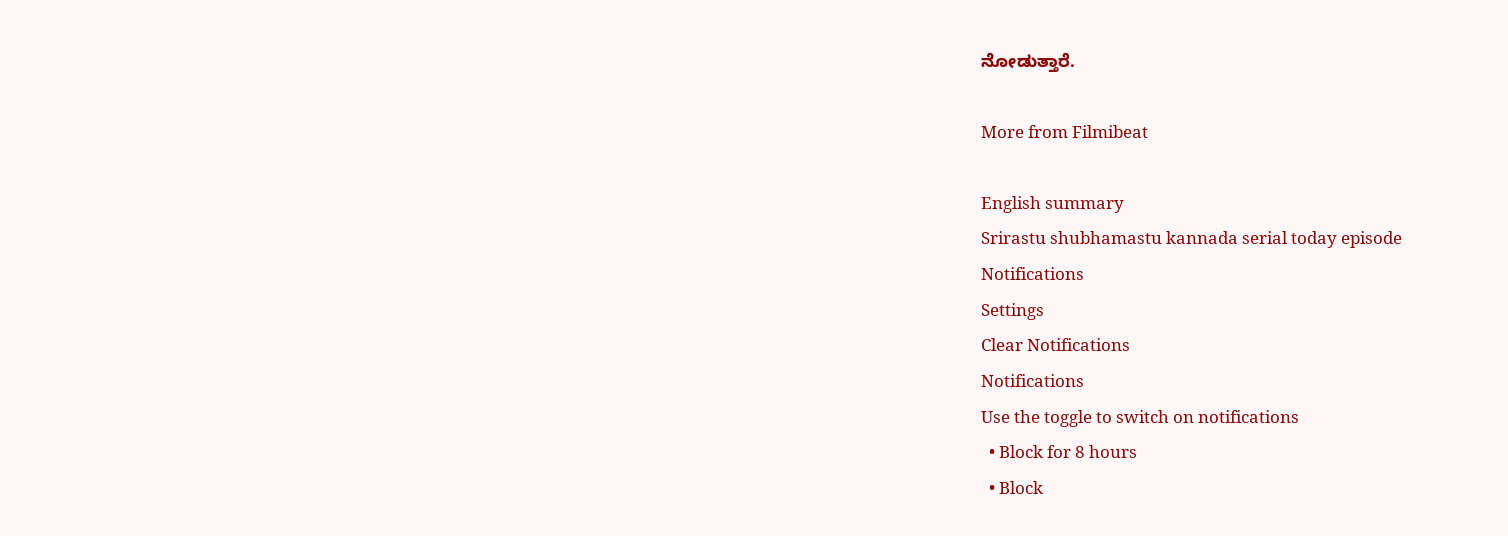ನೋಡುತ್ತಾರೆ.

More from Filmibeat

English summary
Srirastu shubhamastu kannada serial today episode
Notifications
Settings
Clear Notifications
Notifications
Use the toggle to switch on notifications
  • Block for 8 hours
  • Block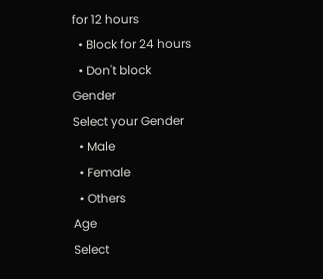for 12 hours
  • Block for 24 hours
  • Don't block
Gender
Select your Gender
  • Male
  • Female
  • Others
Age
Select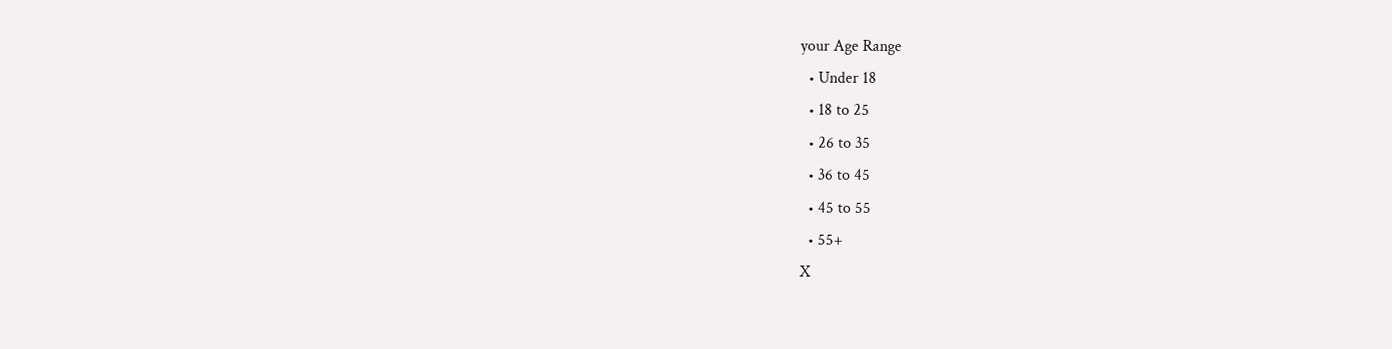your Age Range
  • Under 18
  • 18 to 25
  • 26 to 35
  • 36 to 45
  • 45 to 55
  • 55+
X